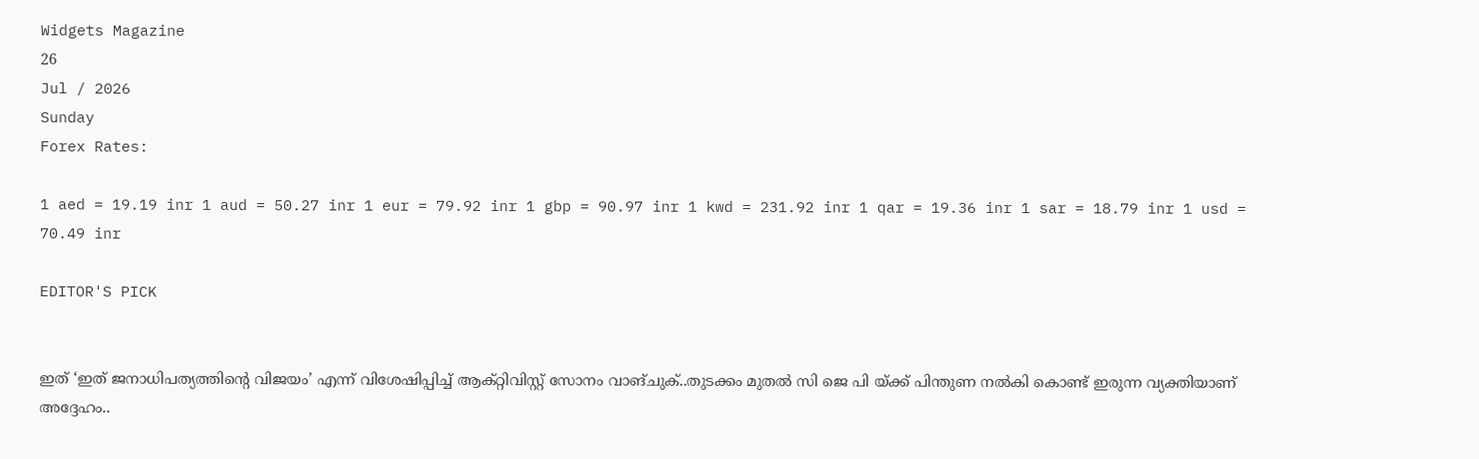Widgets Magazine
26
Jul / 2026
Sunday
Forex Rates:

1 aed = 19.19 inr 1 aud = 50.27 inr 1 eur = 79.92 inr 1 gbp = 90.97 inr 1 kwd = 231.92 inr 1 qar = 19.36 inr 1 sar = 18.79 inr 1 usd = 70.49 inr

EDITOR'S PICK


ഇത് ‘ഇത് ജനാധിപത്യത്തിന്റെ വിജയം’ എന്ന് വിശേഷിപ്പിച്ച് ആക്റ്റിവിസ്റ്റ് സോനം വാങ്ചുക്..തുടക്കം മുതൽ സി ജെ പി യ്ക്ക് പിന്തുണ നൽകി കൊണ്ട് ഇരുന്ന വ്യക്തിയാണ് അദ്ദേഹം..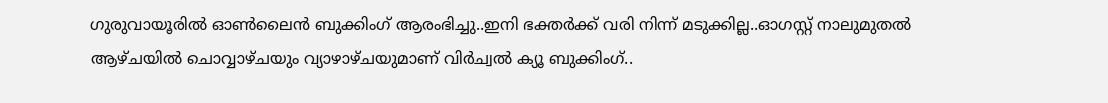ഗുരുവായൂരിൽ ഓൺലൈൻ ബുക്കിംഗ് ആരംഭിച്ചു..ഇനി ഭക്തർക്ക് വരി നിന്ന് മടുക്കില്ല..ഓഗസ്റ്റ് നാലുമുതൽ ആഴ്ചയിൽ ചൊവ്വാഴ്ചയും വ്യാഴാഴ്ചയുമാണ് വിർച്വൽ ക്യൂ ബുക്കിംഗ്..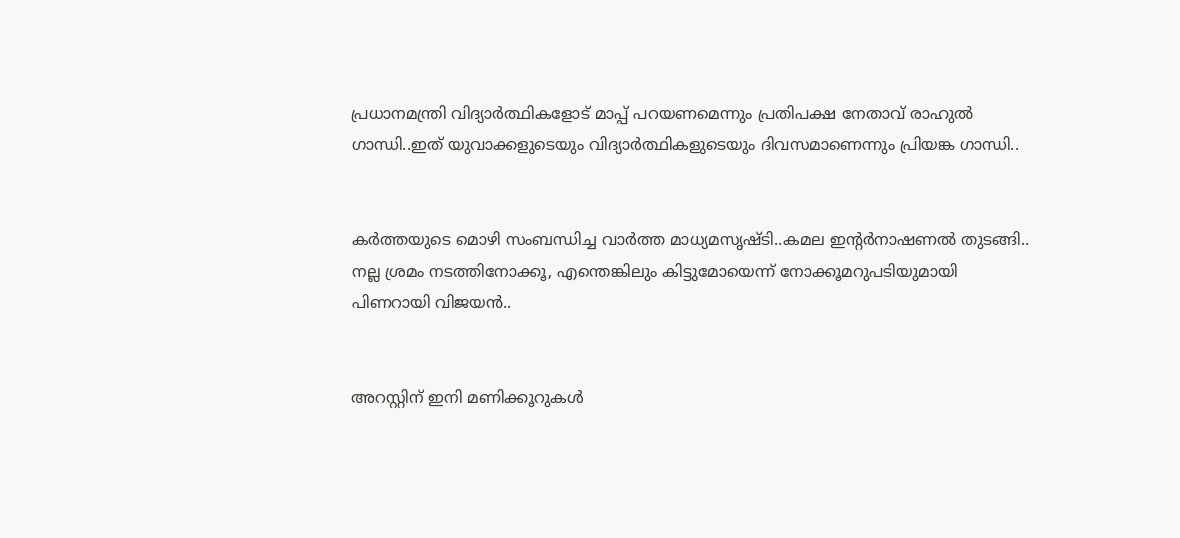പ്രധാനമന്ത്രി വിദ്യാര്‍ത്ഥികളോട് മാപ്പ് പറയണമെന്നും പ്രതിപക്ഷ നേതാവ് രാഹുല്‍ ഗാന്ധി..ഇത് യുവാക്കളുടെയും വിദ്യാര്‍ത്ഥികളുടെയും ദിവസമാണെന്നും പ്രിയങ്ക ഗാന്ധി..


കര്‍ത്തയുടെ മൊഴി സംബന്ധിച്ച വാര്‍ത്ത മാധ്യമസൃഷ്ടി..കമല ഇന്റര്‍നാഷണല്‍ തുടങ്ങി.. നല്ല ശ്രമം നടത്തിനോക്കൂ, എന്തെങ്കിലും കിട്ടുമോയെന്ന് നോക്കൂമറുപടിയുമായി പിണറായി വിജയന്‍..


അറസ്റ്റിന് ഇനി മണിക്കൂറുകള്‍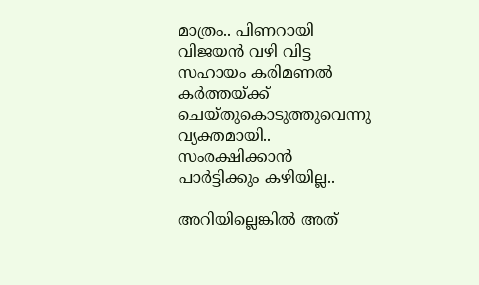മാത്രം.. പിണറായി വിജയന്‍ വഴി വിട്ട സഹായം കരിമണല്‍ കര്‍ത്തയ്ക്ക് ചെയ്തുകൊടുത്തുവെന്നു വ്യക്തമായി.. സംരക്ഷിക്കാന്‍ പാര്‍ട്ടിക്കും കഴിയില്ല..

അറിയില്ലെങ്കിൽ അത്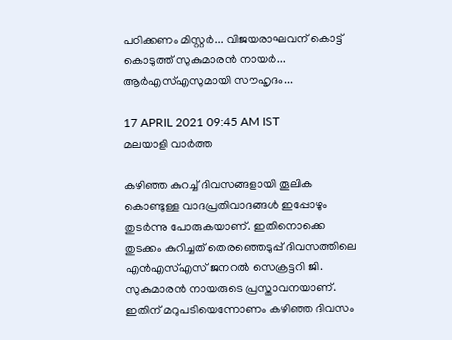പഠിക്കണം മിസ്റ്റർ... വിജയരാഘവന് കൊട്ട് കൊടുത്ത് സുകുമാരന്‍ നായര്‍... ആര്‍എസ്എസുമായി സൗഹൃദം...

17 APRIL 2021 09:45 AM IST
മലയാളി വാര്‍ത്ത

കഴിഞ്ഞ കുറച്ച് ദിവസങ്ങളായി തൂലിക കൊണ്ടുള്ള വാദപ്രതിവാദങ്ങൾ ഇപ്പോഴും തുടർന്നു പോരുകയാണ്. ഇതിനൊക്കെ തുടക്കം കുറിച്ചത് തെരഞ്ഞെടുപ്പ് ദിവസത്തിലെ എന്‍എസ്എസ് ജനറല്‍ സെക്രട്ടറി ജി. സുകുമാരന്‍ നായരുടെ പ്രസ്താവനയാണ്. ഇതിന് മറുപടിയെന്നോണം കഴിഞ്ഞ ദിവസം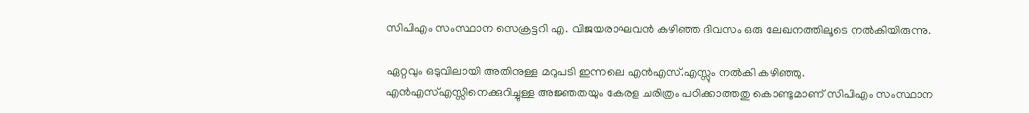സിപിഎം സംസ്ഥാന സെക്രട്ടറി എ. വിജയരാഘവൻ കഴിഞ്ഞ ദിവസം ഒരു ലേഖനത്തിലൂടെ നൽകിയിരുന്നു.

ഏറ്റവും ഒടുവിലായി അതിനുള്ള മറുപടി ഇന്നലെ എൻഎസ്.എസ്സും നൽകി കഴിഞ്ഞു. എന്‍എസ്എസ്സിനെക്കുറിച്ചുള്ള അജ്ഞതയും കേരള ചരിത്രം പഠിക്കാത്തതു കൊണ്ടുമാണ് സിപിഎം സംസ്ഥാന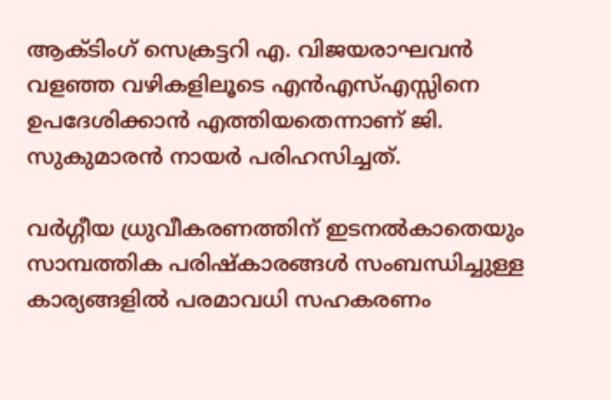ആക്ടിംഗ് സെക്രട്ടറി എ. വിജയരാഘവന്‍ വളഞ്ഞ വഴികളിലൂടെ എന്‍എസ്എസ്സിനെ ഉപദേശിക്കാന്‍ എത്തിയതെന്നാണ് ജി. സുകുമാരന്‍ നായര്‍ പരിഹസിച്ചത്.

വര്‍ഗ്ഗീയ ധ്രുവീകരണത്തിന് ഇടനൽകാതെയും സാമ്പത്തിക പരിഷ്‌കാരങ്ങള്‍ സംബന്ധിച്ചുള്ള കാര്യങ്ങളില്‍ പരമാവധി സഹകരണം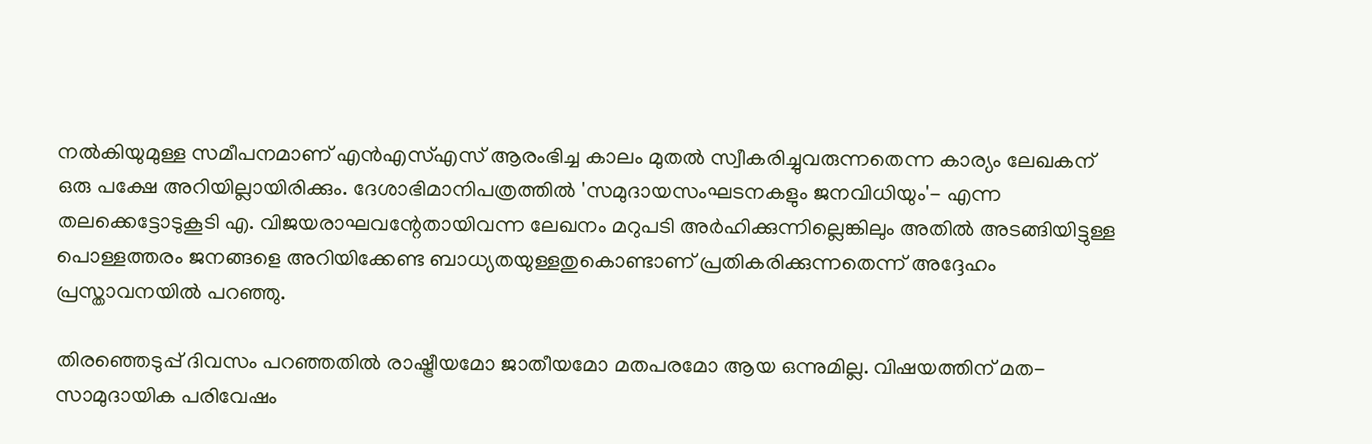നല്‍കിയുമുള്ള സമീപനമാണ് എന്‍എസ്എസ് ആരംഭിച്ച കാലം മുതല്‍ സ്വീകരിച്ചുവരുന്നതെന്ന കാര്യം ലേഖകന് ഒരു പക്ഷേ അറിയില്ലായിരിക്കും. ദേശാഭിമാനിപത്രത്തില്‍ 'സമുദായസംഘടനകളും ജനവിധിയും'- എന്ന തലക്കെട്ടോടുകൂടി എ. വിജയരാഘവന്റേതായിവന്ന ലേഖനം മറുപടി അര്‍ഹിക്കുന്നില്ലെങ്കിലും അതില്‍ അടങ്ങിയിട്ടുള്ള പൊള്ളത്തരം ജനങ്ങളെ അറിയിക്കേണ്ട ബാധ്യതയുള്ളതുകൊണ്ടാണ് പ്രതികരിക്കുന്നതെന്ന് അദ്ദേഹം പ്രസ്താവനയില്‍ പറഞ്ഞു.

തിരഞ്ഞെടുപ്പ് ദിവസം പറഞ്ഞതില്‍ രാഷ്ട്രീയമോ ജാതീയമോ മതപരമോ ആയ ഒന്നുമില്ല. വിഷയത്തിന് മത-സാമുദായിക പരിവേഷം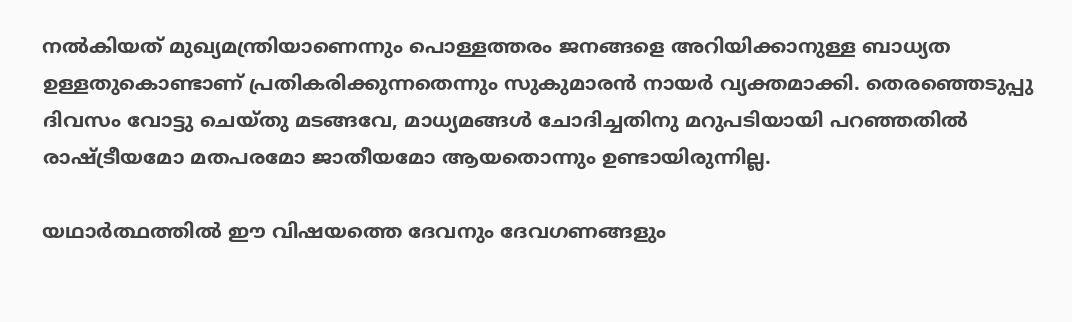നല്‍കിയത് മുഖ്യമന്ത്രിയാണെന്നും പൊള്ളത്തരം ജനങ്ങളെ അറിയിക്കാനുള്ള ബാധ്യത ഉള്ളതുകൊണ്ടാണ് പ്രതികരിക്കുന്നതെന്നും സുകുമാരന്‍ നായര്‍ വ്യക്തമാക്കി. തെരഞ്ഞെടുപ്പു ദിവസം വോട്ടു ചെയ്തു മടങ്ങവേ, മാധ്യമങ്ങള്‍ ചോദിച്ചതിനു മറുപടിയായി പറഞ്ഞതില്‍ രാഷ്ട്രീയമോ മതപരമോ ജാതീയമോ ആയതൊന്നും ഉണ്ടായിരുന്നില്ല.

യഥാര്‍ത്ഥത്തില്‍ ഈ വിഷയത്തെ ദേവനും ദേവഗണങ്ങളും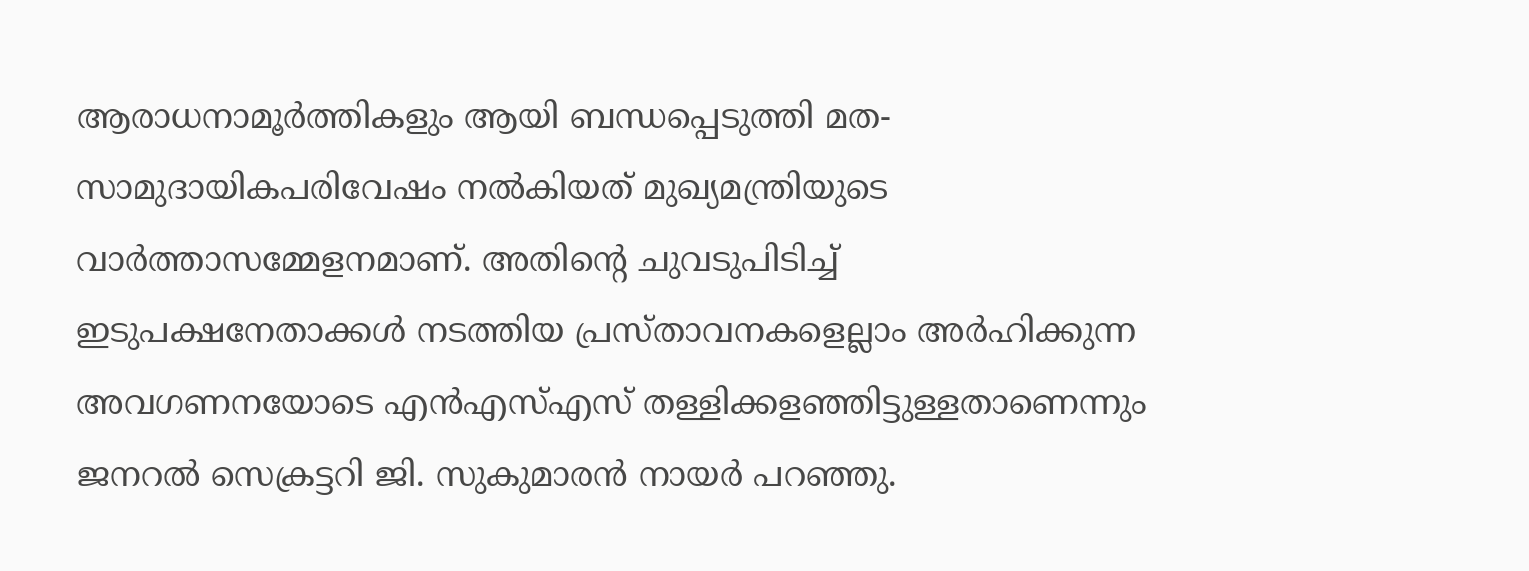ആരാധനാമൂര്‍ത്തികളും ആയി ബന്ധപ്പെടുത്തി മത-സാമുദായികപരിവേഷം നൽകിയത് മുഖ്യമന്ത്രിയുടെ വാര്‍ത്താസമ്മേളനമാണ്. അതിന്റെ ചുവടുപിടിച്ച് ഇടുപക്ഷനേതാക്കള്‍ നടത്തിയ പ്രസ്താവനകളെല്ലാം അര്‍ഹിക്കുന്ന അവഗണനയോടെ എന്‍എസ്എസ് തള്ളിക്കളഞ്ഞിട്ടുള്ളതാണെന്നും ജനറല്‍ സെക്രട്ടറി ജി. സുകുമാരന്‍ നായര്‍ പറഞ്ഞു.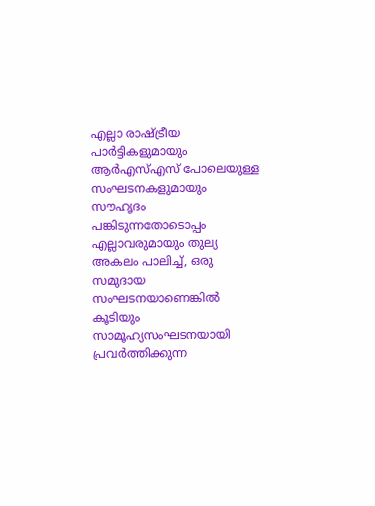എല്ലാ രാഷ്ട്രീയ പാര്‍ട്ടികളുമായും ആര്‍എസ്എസ് പോലെയുള്ള സംഘടനകളുമായും സൗഹൃദം പങ്കിടുന്നതോടൊപ്പം എല്ലാവരുമായും തുല്യ അകലം പാലിച്ച്, ഒരു സമുദായ സംഘടനയാണെങ്കില്‍ കൂടിയും സാമൂഹ്യസംഘടനയായി പ്രവര്‍ത്തിക്കുന്ന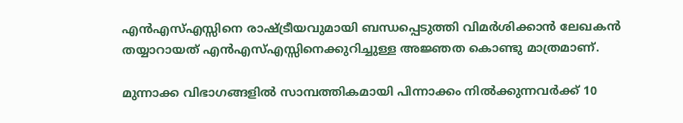എന്‍എസ്എസ്സിനെ രാഷ്ട്രീയവുമായി ബന്ധപ്പെടുത്തി വിമര്‍ശിക്കാന്‍ ലേഖകന്‍ തയ്യാറായത് എന്‍എസ്എസ്സിനെക്കുറിച്ചുള്ള അജ്ഞത കൊണ്ടു മാത്രമാണ്.

മുന്നാക്ക വിഭാഗങ്ങളില്‍ സാമ്പത്തികമായി പിന്നാക്കം നില്‍ക്കുന്നവര്‍ക്ക് 10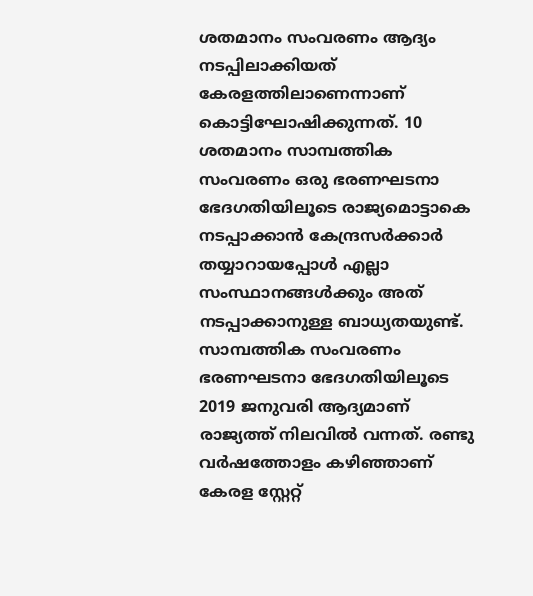ശതമാനം സംവരണം ആദ്യം നടപ്പിലാക്കിയത് കേരളത്തിലാണെന്നാണ് കൊട്ടിഘോഷിക്കുന്നത്. 10 ശതമാനം സാമ്പത്തിക സംവരണം ഒരു ഭരണഘടനാ ഭേദഗതിയിലൂടെ രാജ്യമൊട്ടാകെ നടപ്പാക്കാന്‍ കേന്ദ്രസര്‍ക്കാര്‍ തയ്യാറായപ്പോള്‍ എല്ലാ സംസ്ഥാനങ്ങള്‍ക്കും അത് നടപ്പാക്കാനുള്ള ബാധ്യതയുണ്ട്. സാമ്പത്തിക സംവരണം ഭരണഘടനാ ഭേദഗതിയിലൂടെ 2019 ജനുവരി ആദ്യമാണ് രാജ്യത്ത് നിലവില്‍ വന്നത്. രണ്ടു വര്‍ഷത്തോളം കഴിഞ്ഞാണ് കേരള സ്റ്റേറ്റ്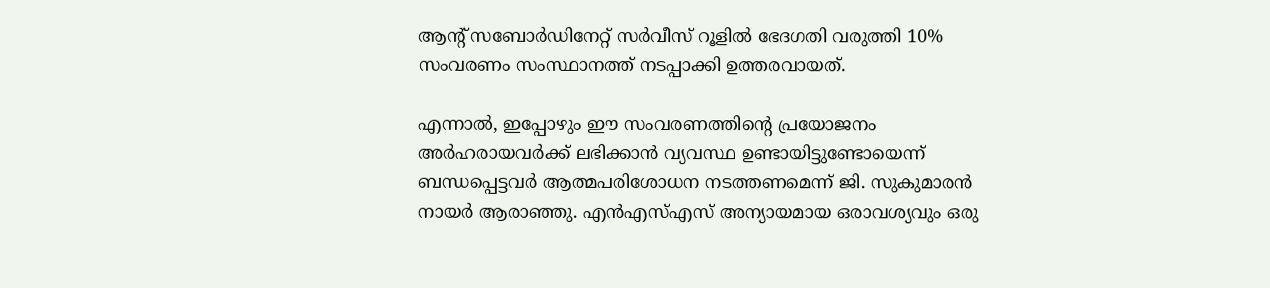ആന്റ് സബോര്‍ഡിനേറ്റ് സര്‍വീസ് റൂളില്‍ ഭേദഗതി വരുത്തി 10% സംവരണം സംസ്ഥാനത്ത് നടപ്പാക്കി ഉത്തരവായത്.

എന്നാല്‍, ഇപ്പോഴും ഈ സംവരണത്തിന്റെ പ്രയോജനം അര്‍ഹരായവര്‍ക്ക് ലഭിക്കാന്‍ വ്യവസ്ഥ ഉണ്ടായിട്ടുണ്ടോയെന്ന് ബന്ധപ്പെട്ടവര്‍ ആത്മപരിശോധന നടത്തണമെന്ന് ജി. സുകുമാരന്‍ നായര്‍ ആരാഞ്ഞു. എന്‍എസ്എസ് അന്യായമായ ഒരാവശ്യവും ഒരു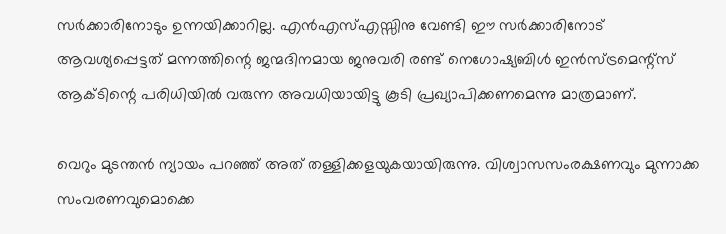സര്‍ക്കാരിനോടും ഉന്നയിക്കാറില്ല. എന്‍എസ്എസ്സിനു വേണ്ടി ഈ സര്‍ക്കാരിനോട് ആവശ്യപ്പെട്ടത് മന്നത്തിന്റെ ജന്മദിനമായ ജനുവരി രണ്ട് നെഗോഷ്യബിള്‍ ഇന്‍സ്ട്രമെന്റ്സ് ആക്ടിന്റെ പരിധിയില്‍ വരുന്ന അവധിയായിട്ടു കൂടി പ്രഖ്യാപിക്കണമെന്നു മാത്രമാണ്.

വെറും മുടന്തന്‍ ന്യായം പറഞ്ഞ് അത് തള്ളിക്കളയുകയായിരുന്നു. വിശ്വാസസംരക്ഷണവും മുന്നാക്ക സംവരണവുമൊക്കെ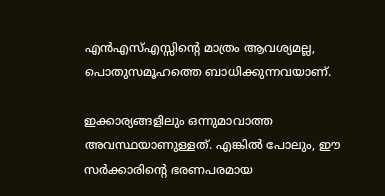എന്‍എസ്എസ്സിന്റെ മാത്രം ആവശ്യമല്ല, പൊതുസമൂഹത്തെ ബാധിക്കുന്നവയാണ്.

ഇക്കാര്യങ്ങളിലും ഒന്നുമാവാത്ത അവസ്ഥയാണുള്ളത്. എങ്കില്‍ പോലും, ഈ സര്‍ക്കാരിന്റെ ഭരണപരമായ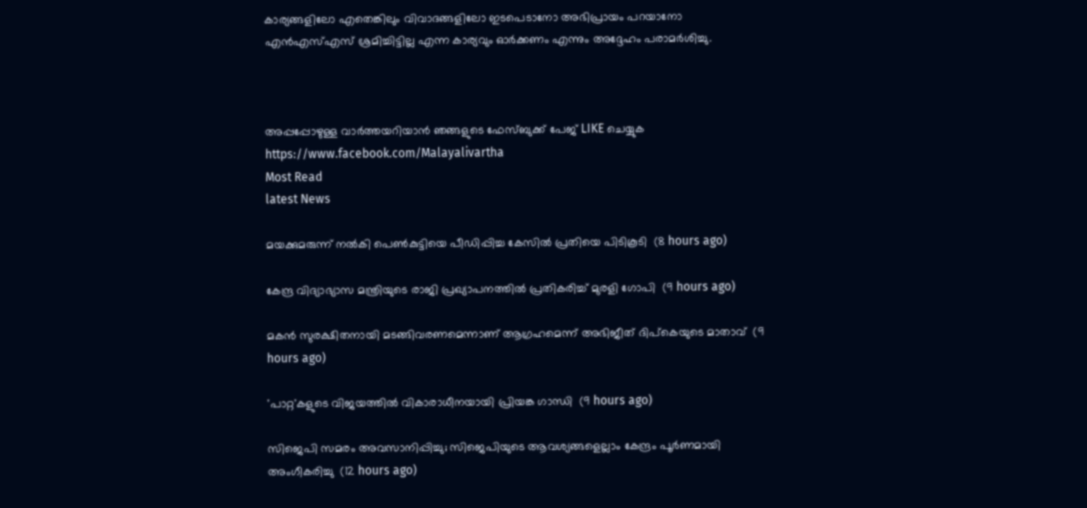കാര്യങ്ങളിലോ എതെങ്കിലും വിവാദങ്ങളിലോ ഇടപെടാനോ അഭിപ്രായം പറയാനോ എന്‍എസ്എസ് ശ്രമിച്ചിട്ടില്ല എന്ന കാര്യവും ഓര്‍ക്കണം എന്നും അദ്ദേഹം പരാമർശിച്ചു.



അപ്പപ്പോഴുള്ള വാര്‍ത്തയറിയാന്‍ ഞങ്ങളുടെ ഫേസ്‌ബുക്ക്‌ പേജ് LIKE ചെയ്യുക
https://www.facebook.com/Malayalivartha
Most Read
latest News

മയക്കുമരുന്ന് നല്‍കി പെണ്‍കുട്ടിയെ പീഡിപ്പിച്ച കേസില്‍ പ്രതിയെ പിടികൂടി  (8 hours ago)

കേന്ദ്ര വിദ്യാഭ്യാസ മന്ത്രിയുടെ രാജി പ്രഖ്യാപനത്തില്‍ പ്രതികരിച്ച് മുരളി ഗോപി  (9 hours ago)

മകന്‍ സുരക്ഷിതനായി മടങ്ങിവരണമെന്നാണ് ആഗ്രഹമെന്ന് അഭിജീത് ദിപ്‌കെയുടെ മാതാവ്  (9 hours ago)

'പാറ്റ'കളുടെ വിജയത്തില്‍ വികാരാധീനയായി പ്രിയങ്ക ഗാന്ധി  (9 hours ago)

സിജെപി സമരം അവസാനിപ്പിച്ചു; സിജെപിയുടെ ആവശ്യങ്ങളെല്ലാം കേന്ദ്രം പൂര്‍ണമായി അംഗീകരിച്ചു  (12 hours ago)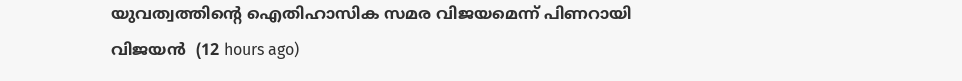യുവത്വത്തിന്റെ ഐതിഹാസിക സമര വിജയമെന്ന് പിണറായി വിജയന്‍  (12 hours ago)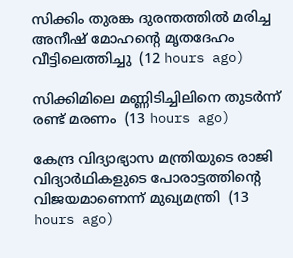സിക്കിം തുരങ്ക ദുരന്തത്തില്‍ മരിച്ച അനീഷ് മോഹന്റെ മൃതദേഹം വീട്ടിലെത്തിച്ചു  (12 hours ago)

സിക്കിമിലെ മണ്ണിടിച്ചിലിനെ തുടര്‍ന്ന് രണ്ട് മരണം  (13 hours ago)

കേന്ദ്ര വിദ്യാഭ്യാസ മന്ത്രിയുടെ രാജി വിദ്യാര്‍ഥികളുടെ പോരാട്ടത്തിന്റെ വിജയമാണെന്ന് മുഖ്യമന്ത്രി  (13 hours ago)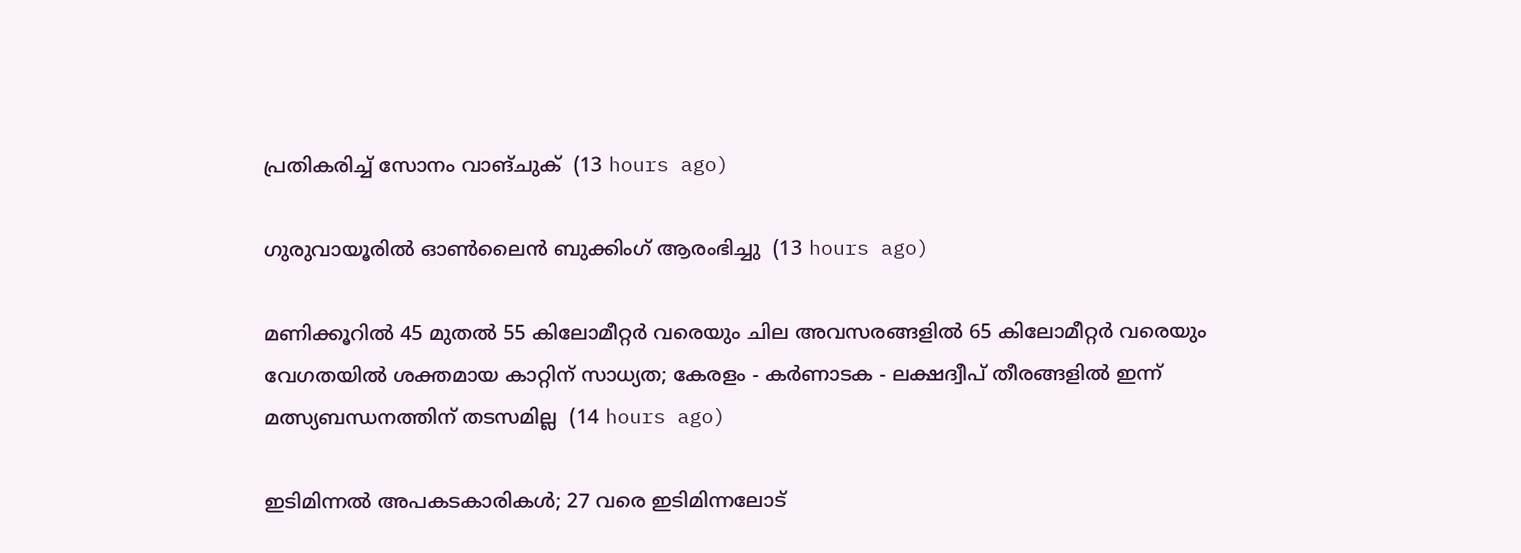പ്രതികരിച്ച് സോനം വാങ്ചുക്  (13 hours ago)

ഗുരുവായൂരിൽ ഓൺലൈൻ ബുക്കിംഗ് ആരംഭിച്ചു  (13 hours ago)

മണിക്കൂറിൽ 45 മുതൽ 55 കിലോമീറ്റർ വരെയും ചില അവസരങ്ങളിൽ 65 കിലോമീറ്റർ വരെയും വേഗതയിൽ ശക്തമായ കാറ്റിന് സാധ്യത; കേരളം - കർണാടക - ലക്ഷദ്വീപ് തീരങ്ങളിൽ ഇന്ന് മത്സ്യബന്ധനത്തിന് തടസമില്ല  (14 hours ago)

ഇടിമിന്നൽ അപകടകാരികൾ; 27 വരെ ഇടിമിന്നലോട്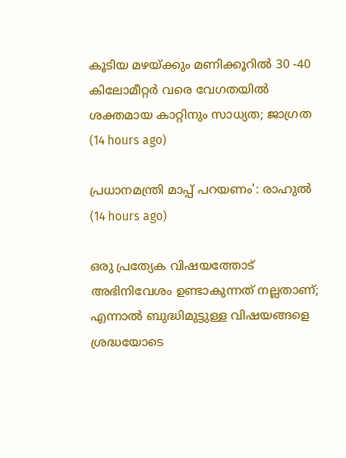കൂടിയ മഴയ്ക്കും മണിക്കൂറിൽ 30 -40 കിലോമീറ്റർ വരെ വേഗതയിൽ ശക്തമായ കാറ്റിനും സാധ്യത; ജാഗ്രത  (14 hours ago)

പ്രധാനമന്ത്രി മാപ്പ് പറയണം': രാഹുൽ  (14 hours ago)

ഒരു പ്രത്യേക വിഷയത്തോട് അഭിനിവേശം ഉണ്ടാകുന്നത് നല്ലതാണ്; എന്നാൽ ബുദ്ധിമുട്ടുള്ള വിഷയങ്ങളെ ശ്രദ്ധയോടെ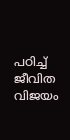പഠിച്ച് ജീവിത വിജയം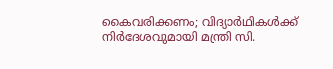കൈവരിക്കണം; വിദ്യാർഥികൾക്ക് നിർദേശവുമായി മന്ത്രി സി.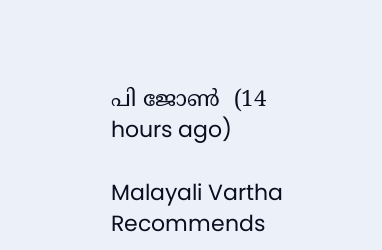പി ജോൺ  (14 hours ago)

Malayali Vartha Recommends